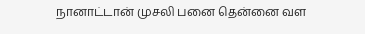நானாட்டான் முசலி பனை தென்னை வள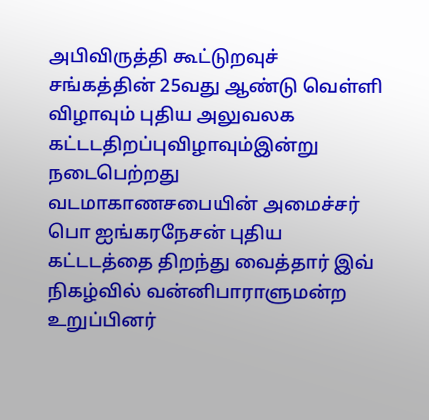அபிவிருத்தி கூட்டுறவுச் சங்கத்தின் 25வது ஆண்டு வெள்ளி விழாவும் புதிய அலுவலக கட்டடதிறப்புவிழாவும்இன்று நடைபெற்றது வடமாகாணசபையின் அமைச்சர் பொ ஐங்கரநேசன் புதிய கட்டடத்தை திறந்து வைத்தார் இவ் நிகழ்வில் வன்னிபாராளுமன்ற உறுப்பினர்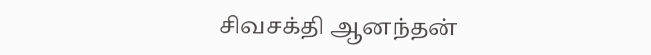சிவசக்தி ஆனந்தன்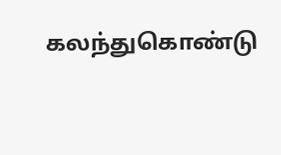கலந்துகொண்டு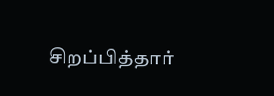சிறப்பித்தார்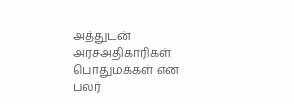அத்துடன் அரசஅதிகாரிகள் பொதுமக்கள் என பலர்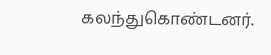கலந்துகொண்டனர்.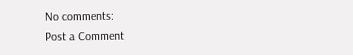No comments:
Post a Comment